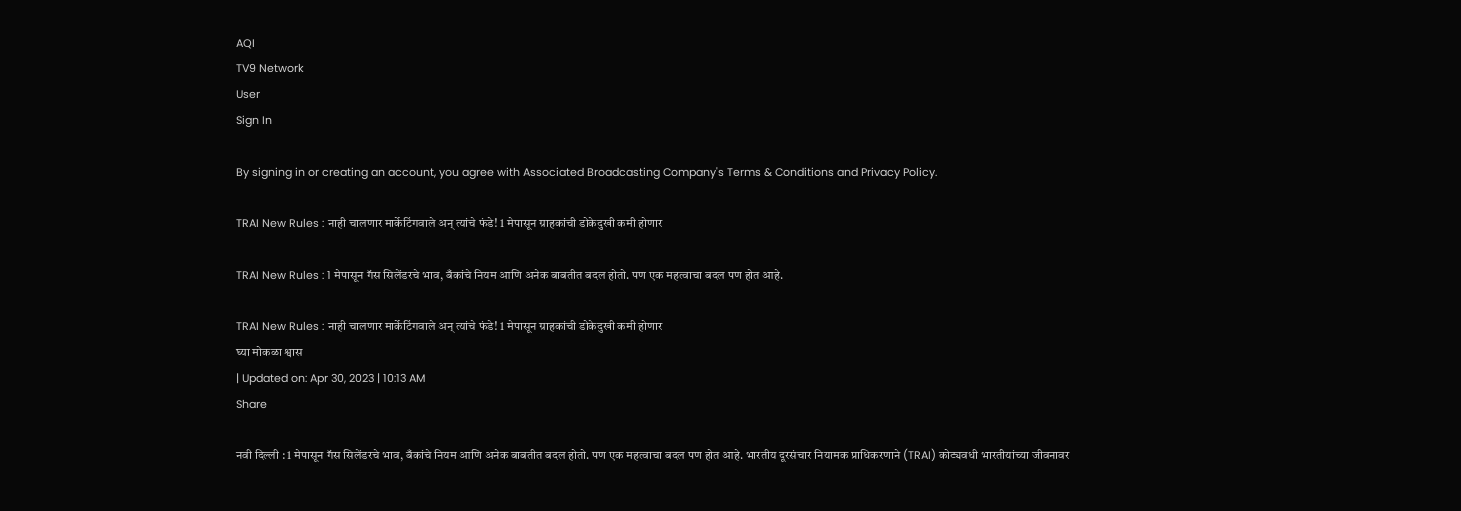AQI
TV9 Network
User
Sign In

By signing in or creating an account, you agree with Associated Broadcasting Company's Terms & Conditions and Privacy Policy.

TRAI New Rules : नाही चालणार मार्केटिंगवाले अन् त्यांचे फंडे! 1 मेपासून ग्राहकांची डोकेदुखी कमी होणार

TRAI New Rules : 1 मेपासून गॅस सिलेंडरचे भाव, बँकांचे नियम आणि अनेक बाबतीत बदल होतो. पण एक महत्वाचा बदल पण होत आहे.

TRAI New Rules : नाही चालणार मार्केटिंगवाले अन् त्यांचे फंडे! 1 मेपासून ग्राहकांची डोकेदुखी कमी होणार
घ्या मोकळा श्वास
| Updated on: Apr 30, 2023 | 10:13 AM
Share

नवी दिल्ली : 1 मेपासून गॅस सिलेंडरचे भाव, बँकांचे नियम आणि अनेक बाबतीत बदल होतो. पण एक महत्वाचा बदल पण होत आहे. भारतीय दूरसंचार नियामक प्राधिकरणाने (TRAI) कोट्यवधी भारतीयांच्या जीवनावर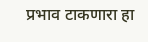प्रभाव टाकणारा हा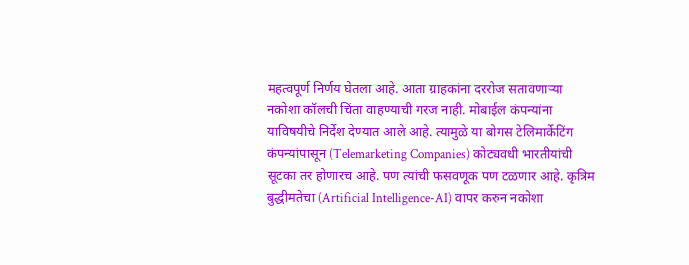महत्वपूर्ण निर्णय घेतला आहे. आता ग्राहकांना दररोज सतावणाऱ्या नकोशा कॉलची चिंता वाहण्याची गरज नाही. मोबाईल कंपन्यांना याविषयीचे निर्देश देण्यात आले आहे. त्यामुळे या बोगस टेलिमार्केटिंग कंपन्यांपासून (Telemarketing Companies) कोट्यवधी भारतीयांची सूटका तर होणारच आहे. पण त्यांची फसवणूक पण टळणार आहे. कृत्रिम बुद्धीमतेचा (Artificial Intelligence-AI) वापर करुन नकोशा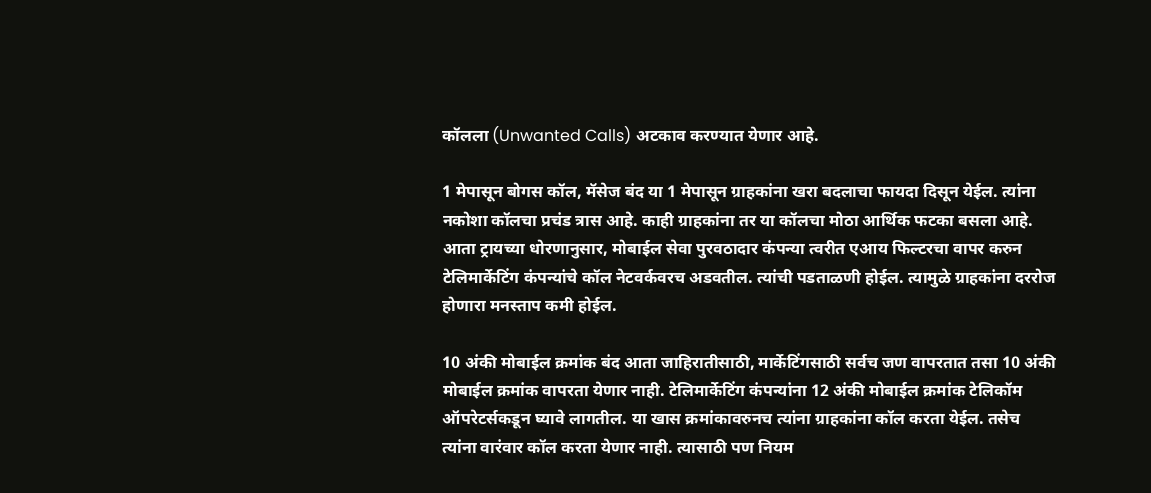कॉलला (Unwanted Calls) अटकाव करण्यात येणार आहे.

1 मेपासून बोगस कॉल, मॅसेज बंद या 1 मेपासून ग्राहकांना खरा बदलाचा फायदा दिसून येईल. त्यांना नकोशा कॉलचा प्रचंड त्रास आहे. काही ग्राहकांना तर या कॉलचा मोठा आर्थिक फटका बसला आहे. आता ट्रायच्या धोरणानुसार, मोबाईल सेवा पुरवठादार कंपन्या त्वरीत एआय फिल्टरचा वापर करुन टेलिमार्केटिंग कंपन्यांचे कॉल नेटवर्कवरच अडवतील. त्यांची पडताळणी होईल. त्यामुळे ग्राहकांना दररोज होणारा मनस्ताप कमी होईल.

10 अंकी मोबाईल क्रमांक बंद आता जाहिरातीसाठी, मार्केटिंगसाठी सर्वच जण वापरतात तसा 10 अंकी मोबाईल क्रमांक वापरता येणार नाही. टेलिमार्केटिंग कंपन्यांना 12 अंकी मोबाईल क्रमांक टेलिकॉम ऑपरेटर्सकडून घ्यावे लागतील. या खास क्रमांकावरुनच त्यांना ग्राहकांना कॉल करता येईल. तसेच त्यांना वारंवार कॉल करता येणार नाही. त्यासाठी पण नियम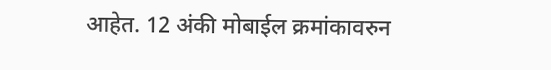आहेत. 12 अंकी मोबाईल क्रमांकावरुन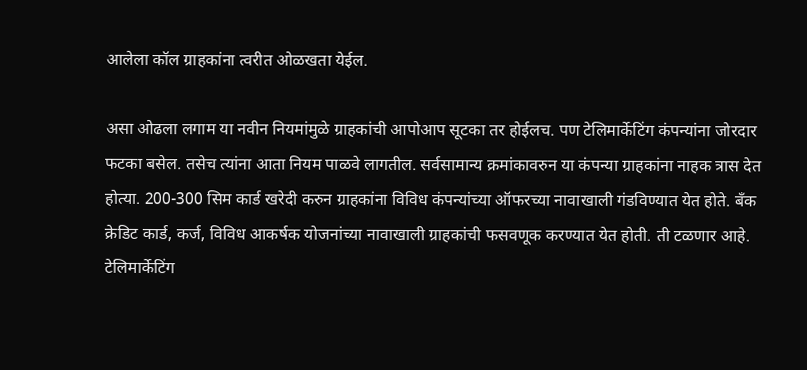आलेला कॉल ग्राहकांना त्वरीत ओळखता येईल.

असा ओढला लगाम या नवीन नियमांमुळे ग्राहकांची आपोआप सूटका तर होईलच. पण टेलिमार्केटिंग कंपन्यांना जोरदार फटका बसेल. तसेच त्यांना आता नियम पाळवे लागतील. सर्वसामान्य क्रमांकावरुन या कंपन्या ग्राहकांना नाहक त्रास देत होत्या. 200-300 सिम कार्ड खरेदी करुन ग्राहकांना विविध कंपन्यांच्या ऑफरच्या नावाखाली गंडविण्यात येत होते. बँक क्रेडिट कार्ड, कर्ज, विविध आकर्षक योजनांच्या नावाखाली ग्राहकांची फसवणूक करण्यात येत होती. ती टळणार आहे. टेलिमार्केटिंग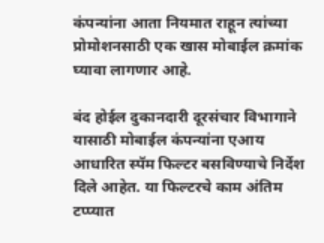कंपन्यांना आता नियमात राहून त्यांच्या प्रोमोशनसाठी एक खास मोबाईल क्रमांक घ्यावा लागणार आहे.

बंद होईल दुकानदारी दूरसंचार विभागाने यासाठी मोबाईल कंपन्यांना एआय आधारित स्पॅम फिल्टर बसविण्याचे निर्देश दिले आहेत. या फिल्टरचे काम अंतिम टप्प्यात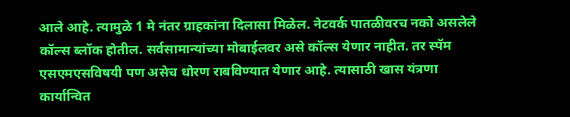आले आहे. त्यामुळे 1 मे नंतर ग्राहकांना दिलासा मिळेल. नेटवर्क पातळीवरच नको असलेले कॉल्स ब्लॉक होतील. सर्वसामान्यांच्या मोबाईलवर असे कॉल्स येणार नाहीत. तर स्पॅम एसएमएसविषयी पण असेच धोरण राबविण्यात येणार आहे. त्यासाठी खास यंत्रणा कार्यान्वित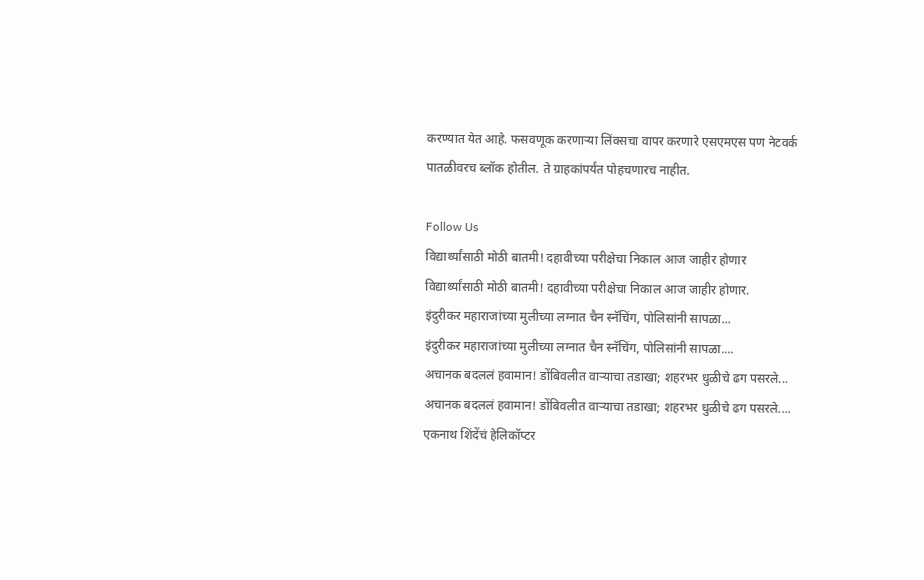करण्यात येत आहे. फसवणूक करणाऱ्या लिंक्सचा वापर करणारे एसएमएस पण नेटवर्क पातळीवरच ब्लॉक होतील. ते ग्राहकांपर्यंत पोहचणारच नाहीत.

Follow Us
विद्यार्थ्यांसाठी मोठी बातमी! दहावीच्या परीक्षेचा निकाल आज जाहीर होणार
विद्यार्थ्यांसाठी मोठी बातमी! दहावीच्या परीक्षेचा निकाल आज जाहीर होणार.
इंदुरीकर महाराजांच्या मुलीच्या लग्नात चैन स्नॅचिंग, पोलिसांनी सापळा...
इंदुरीकर महाराजांच्या मुलीच्या लग्नात चैन स्नॅचिंग, पोलिसांनी सापळा....
अचानक बदललं हवामान! डोंबिवलीत वाऱ्याचा तडाखा; शहरभर धुळीचे ढग पसरले...
अचानक बदललं हवामान! डोंबिवलीत वाऱ्याचा तडाखा; शहरभर धुळीचे ढग पसरले....
एकनाथ शिंदेंचं हेलिकॉप्टर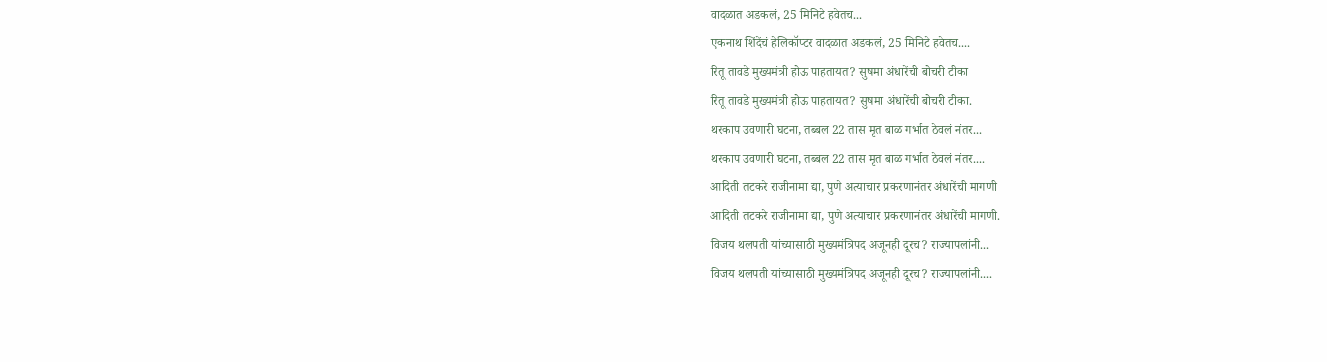वादळात अडकलं, 25 मिनिटे हवेतच...
एकनाथ शिंदेंचं हेलिकॉप्टर वादळात अडकलं, 25 मिनिटे हवेतच....
रितू तावडे मुख्यमंत्री होऊ पाहतायत? सुषमा अंधारेंची बोचरी टीका
रितू तावडे मुख्यमंत्री होऊ पाहतायत? सुषमा अंधारेंची बोचरी टीका.
थरकाप उवणारी घटना, तब्बल 22 तास मृत बाळ गर्भात ठेवलं नंतर...
थरकाप उवणारी घटना, तब्बल 22 तास मृत बाळ गर्भात ठेवलं नंतर....
आदिती तटकरे राजीनामा द्या, पुणे अत्याचार प्रकरणानंतर अंधारेंची मागणी
आदिती तटकरे राजीनामा द्या, पुणे अत्याचार प्रकरणानंतर अंधारेंची मागणी.
विजय थलपती यांच्यासाठी मुख्यमंत्रिपद अजूनही दूरच? राज्यापलांनी...
विजय थलपती यांच्यासाठी मुख्यमंत्रिपद अजूनही दूरच? राज्यापलांनी....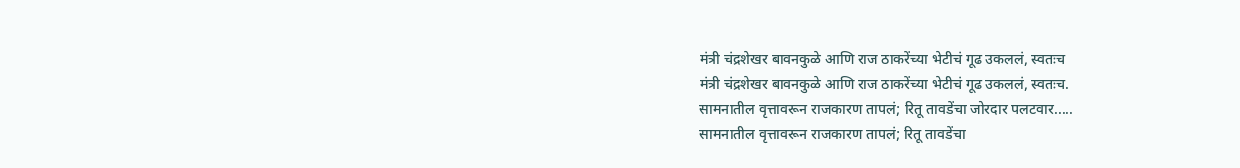मंत्री चंद्रशेखर बावनकुळे आणि राज ठाकरेंच्या भेटीचं गूढ उकललं, स्वतःच
मंत्री चंद्रशेखर बावनकुळे आणि राज ठाकरेंच्या भेटीचं गूढ उकललं, स्वतःच.
सामनातील वृत्तावरून राजकारण तापलं; रितू तावडेंचा जोरदार पलटवार.....
सामनातील वृत्तावरून राजकारण तापलं; रितू तावडेंचा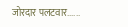जोरदार पलटवार......